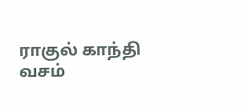ராகுல் காந்தி வசம்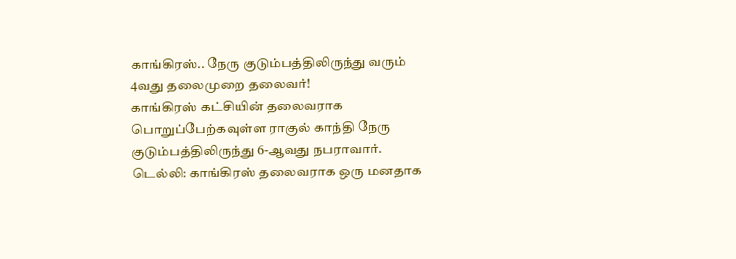காங்கிரஸ்.. நேரு குடும்பத்திலிருந்து வரும் 4வது தலைமுறை தலைவர்!
காங்கிரஸ் கட்சியின் தலைவராக பொறுப்பேற்கவுள்ள ராகுல் காந்தி நேரு குடும்பத்திலிருந்து 6-ஆவது நபராவார்.
டெல்லி: காங்கிரஸ் தலைவராக ஒரு மனதாக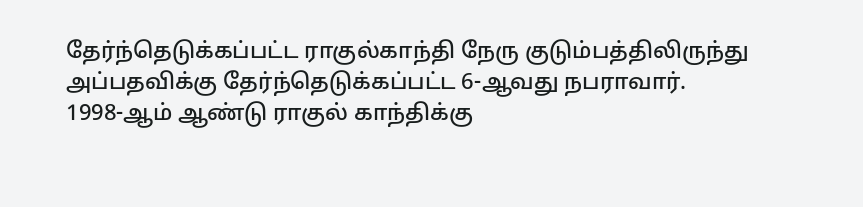தேர்ந்தெடுக்கப்பட்ட ராகுல்காந்தி நேரு குடும்பத்திலிருந்து அப்பதவிக்கு தேர்ந்தெடுக்கப்பட்ட 6-ஆவது நபராவார்.
1998-ஆம் ஆண்டு ராகுல் காந்திக்கு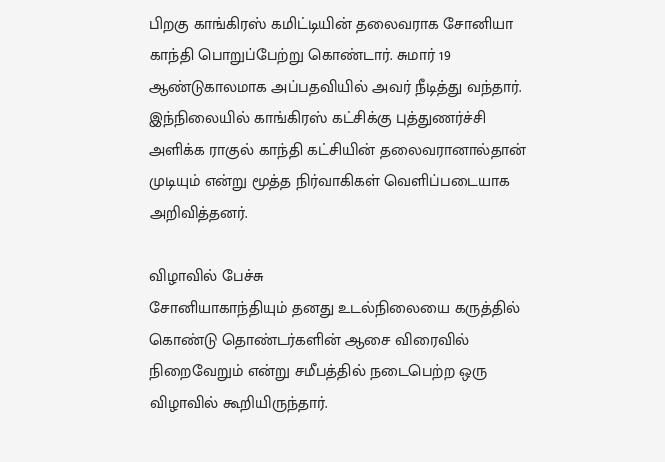பிறகு காங்கிரஸ் கமிட்டியின் தலைவராக சோனியா காந்தி பொறுப்பேற்று கொண்டார். சுமார் 19 ஆண்டுகாலமாக அப்பதவியில் அவர் நீடித்து வந்தார்.
இந்நிலையில் காங்கிரஸ் கட்சிக்கு புத்துணர்ச்சி அளிக்க ராகுல் காந்தி கட்சியின் தலைவரானால்தான் முடியும் என்று மூத்த நிர்வாகிகள் வெளிப்படையாக அறிவித்தனர்.

விழாவில் பேச்சு
சோனியாகாந்தியும் தனது உடல்நிலையை கருத்தில் கொண்டு தொண்டர்களின் ஆசை விரைவில் நிறைவேறும் என்று சமீபத்தில் நடைபெற்ற ஒரு விழாவில் கூறியிருந்தார்.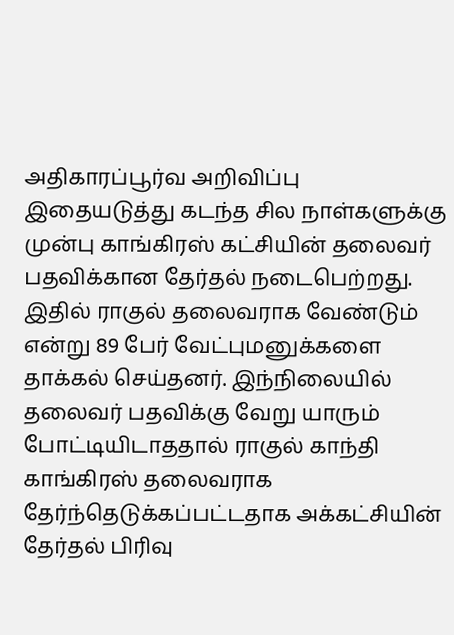அதிகாரப்பூர்வ அறிவிப்பு
இதையடுத்து கடந்த சில நாள்களுக்கு முன்பு காங்கிரஸ் கட்சியின் தலைவர் பதவிக்கான தேர்தல் நடைபெற்றது. இதில் ராகுல் தலைவராக வேண்டும் என்று 89 பேர் வேட்புமனுக்களை தாக்கல் செய்தனர். இந்நிலையில் தலைவர் பதவிக்கு வேறு யாரும் போட்டியிடாததால் ராகுல் காந்தி காங்கிரஸ் தலைவராக தேர்ந்தெடுக்கப்பட்டதாக அக்கட்சியின் தேர்தல் பிரிவு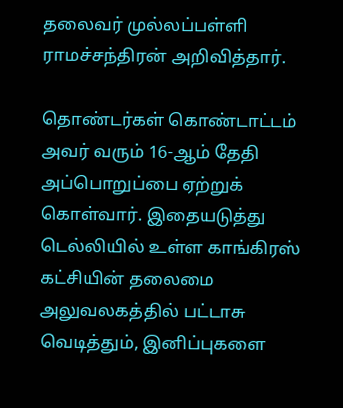தலைவர் முல்லப்பள்ளி ராமச்சந்திரன் அறிவித்தார்.

தொண்டர்கள் கொண்டாட்டம்
அவர் வரும் 16-ஆம் தேதி அப்பொறுப்பை ஏற்றுக் கொள்வார். இதையடுத்து டெல்லியில் உள்ள காங்கிரஸ் கட்சியின் தலைமை அலுவலகத்தில் பட்டாசு வெடித்தும், இனிப்புகளை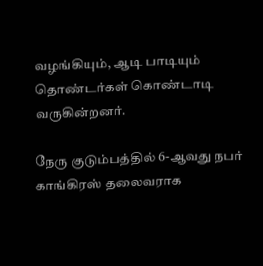வழங்கியும், ஆடி பாடியும் தொண்டர்கள் கொண்டாடி வருகின்றனர்.

நேரு குடும்பத்தில் 6-ஆவது நபர்
காங்கிரஸ் தலைவராக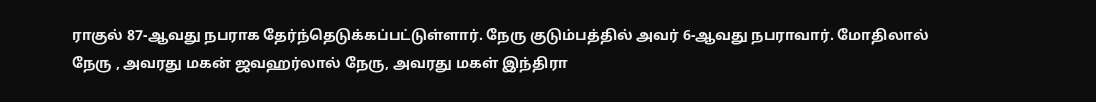ராகுல் 87-ஆவது நபராக தேர்ந்தெடுக்கப்பட்டுள்ளார். நேரு குடும்பத்தில் அவர் 6-ஆவது நபராவார். மோதிலால் நேரு , அவரது மகன் ஜவஹர்லால் நேரு, அவரது மகள் இந்திரா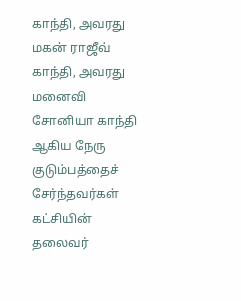காந்தி, அவரது மகன் ராஜீவ் காந்தி, அவரது மனைவி சோனியா காந்தி ஆகிய நேரு குடும்பத்தைச் சேர்ந்தவர்கள் கட்சியின் தலைவர்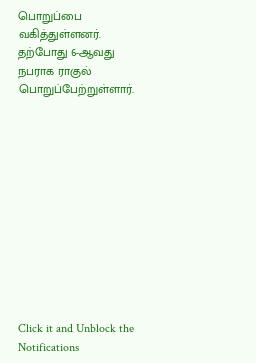பொறுப்பை வகித்துள்ளனர். தற்போது 6-ஆவது நபராக ராகுல் பொறுப்பேற்றுள்ளார்.












Click it and Unblock the Notifications